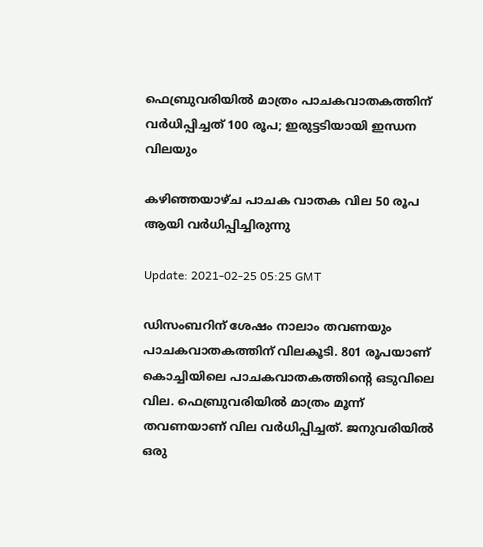ഫെബ്രുവരിയില്‍ മാത്രം പാചകവാതകത്തിന് വര്‍ധിപ്പിച്ചത് 100 രൂപ; ഇരുട്ടടിയായി ഇന്ധന വിലയും

കഴിഞ്ഞയാഴ്ച പാചക വാതക വില 50 രൂപ ആയി വര്‍ധിപ്പിച്ചിരുന്നു

Update: 2021-02-25 05:25 GMT

ഡിസംബറിന് ശേഷം നാലാം തവണയും പാചകവാതകത്തിന് വിലകൂടി. 801 രൂപയാണ് കൊച്ചിയിലെ പാചകവാതകത്തിന്‍റെ ഒടുവിലെ വില. ഫെബ്രുവരിയില്‍ മാത്രം മൂന്ന് തവണയാണ് വില വര്‍ധിപ്പിച്ചത്. ജനുവരിയില്‍ ഒരു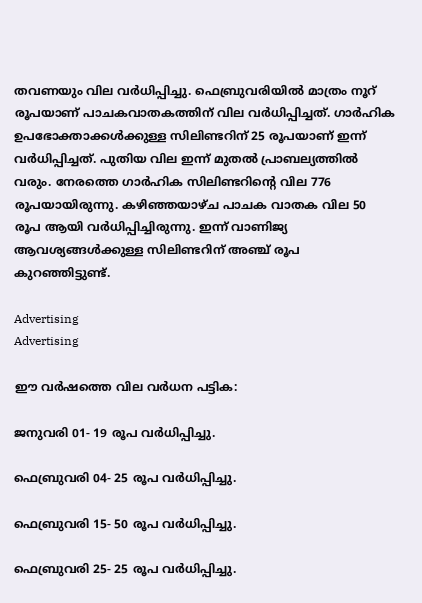തവണയും വില വര്‍ധിപ്പിച്ചു. ഫെബ്രുവരിയില്‍ മാത്രം നൂറ് രൂപയാണ് പാചകവാതകത്തിന് വില വര്‍ധിപ്പിച്ചത്. ഗാർഹിക ഉപഭോക്താക്കൾക്കുള്ള സിലിണ്ടറിന് 25 രൂപയാണ് ഇന്ന് വര്‍ധിപ്പിച്ചത്. പുതിയ വില ഇന്ന് മുതൽ പ്രാബല്യത്തിൽ വരും. നേരത്തെ ഗാർഹിക സിലിണ്ടറിന്‍റെ വില 776 രൂപയായിരുന്നു. കഴിഞ്ഞയാഴ്ച പാചക വാതക വില 50 രൂപ ആയി വര്‍ധിപ്പിച്ചിരുന്നു. ഇന്ന് വാണിജ്യ ആവശ്യങ്ങള്‍ക്കുള്ള സിലിണ്ടറിന് അഞ്ച് രൂപ കുറഞ്ഞിട്ടുണ്ട്.

Advertising
Advertising

ഈ വര്‍ഷത്തെ വില വര്‍ധന പട്ടിക:

ജനുവരി 01- 19 രൂപ വര്‍ധിപ്പിച്ചു.

ഫെബ്രുവരി 04- 25 രൂപ വര്‍ധിപ്പിച്ചു.

ഫെബ്രുവരി 15- 50 രൂപ വര്‍ധിപ്പിച്ചു.

ഫെബ്രുവരി 25- 25 രൂപ വര്‍ധിപ്പിച്ചു.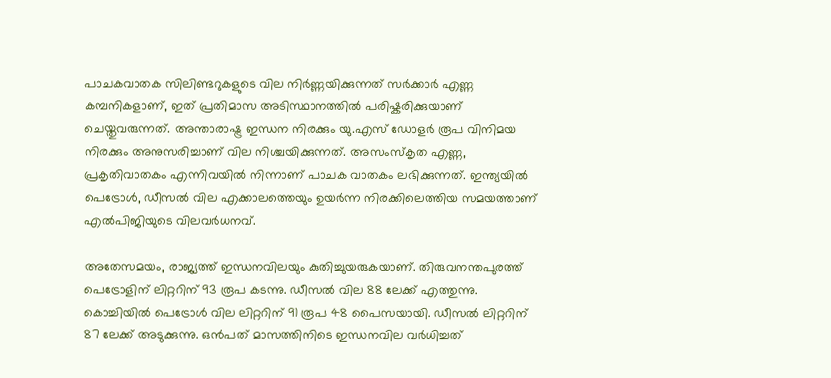പാചകവാതക സിലിണ്ടറുകളുടെ വില നിർണ്ണയിക്കുന്നത് സർക്കാർ എണ്ണ കമ്പനികളാണ്, ഇത് പ്രതിമാസ അടിസ്ഥാനത്തിൽ പരിഷ്കരിക്കുയാണ് ചെയ്തുവരുന്നത്. അന്താരാഷ്ട്ര ഇന്ധന നിരക്കും യു.എസ് ഡോളർ രൂപ വിനിമയ നിരക്കും അനുസരിച്ചാണ് വില നിശ്ചയിക്കുന്നത്. അസംസ്കൃത എണ്ണ, പ്രകൃതിവാതകം എന്നിവയിൽ നിന്നാണ് പാചക വാതകം ലഭിക്കുന്നത്. ഇന്ത്യയിൽ പെട്രോൾ, ഡീസൽ വില എക്കാലത്തെയും ഉയർന്ന നിരക്കിലെത്തിയ സമയത്താണ് എൽപിജിയുടെ വിലവർധനവ്.

അതേസമയം, രാജ്യത്ത് ഇന്ധനവിലയും കുതിച്ചുയരുകയാണ്. തിരുവനന്തപുരത്ത് പെട്രോളിന് ലിറ്ററിന് 93 രൂപ കടന്നു. ഡീസൽ വില 88 ലേക്ക് എത്തുന്നു. കൊച്ചിയില്‍ പെട്രോള്‍ വില ലിറ്ററിന് 91 രൂപ 48 പൈസയായി. ഡീസല്‍ ലിറ്ററിന് 87 ലേക്ക് അടുക്കുന്നു. ഒന്‍പത് മാസത്തിനിടെ ഇന്ധനവില വര്‍ധിച്ചത്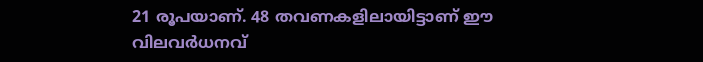21 രൂപയാണ്. 48 തവണകളിലായിട്ടാണ് ഈ വിലവര്‍ധനവ്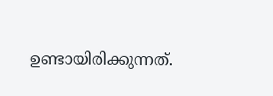ഉണ്ടായിരിക്കുന്നത്.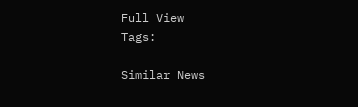Full View
Tags:

Similar News